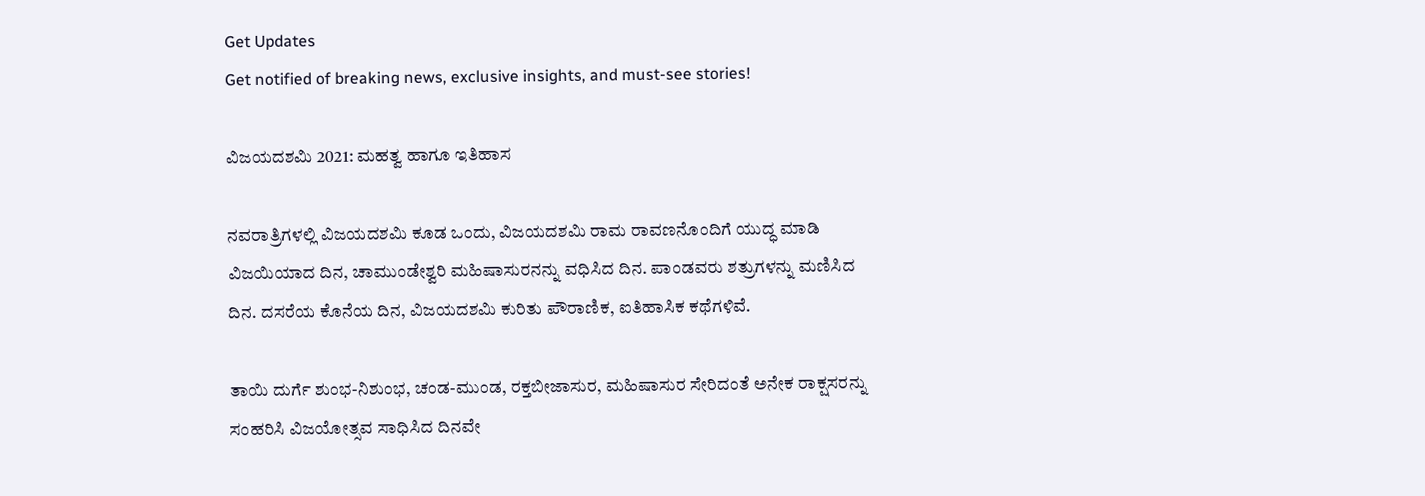Get Updates
Get notified of breaking news, exclusive insights, and must-see stories!

ವಿಜಯದಶಮಿ 2021: ಮಹತ್ವ ಹಾಗೂ ಇತಿಹಾಸ

ನವರಾತ್ರಿಗಳಲ್ಲಿ ವಿಜಯದಶಮಿ ಕೂಡ ಒಂದು, ವಿಜಯದಶಮಿ ರಾಮ ರಾವಣನೊಂದಿಗೆ ಯುದ್ಧ ಮಾಡಿ ವಿಜಯಿಯಾದ ದಿನ, ಚಾಮುಂಡೇಶ್ವರಿ ಮಹಿಷಾಸುರನನ್ನು ವಧಿಸಿದ ದಿನ. ಪಾಂಡವರು ಶತ್ರುಗಳನ್ನು ಮಣಿಸಿದ ದಿನ. ದಸರೆಯ ಕೊನೆಯ ದಿನ, ವಿಜಯದಶಮಿ ಕುರಿತು ಪೌರಾಣಿಕ, ಐತಿಹಾಸಿಕ ಕಥೆಗಳಿವೆ.

ತಾಯಿ ದುರ್ಗೆ ಶುಂಭ-ನಿಶುಂಭ, ಚಂಡ-ಮುಂಡ, ರಕ್ತಬೀಜಾಸುರ, ಮಹಿಷಾಸುರ ಸೇರಿದಂತೆ ಅನೇಕ ರಾಕ್ಷಸರನ್ನು ಸಂಹರಿಸಿ ವಿಜಯೋತ್ಸವ ಸಾಧಿಸಿದ ದಿನವೇ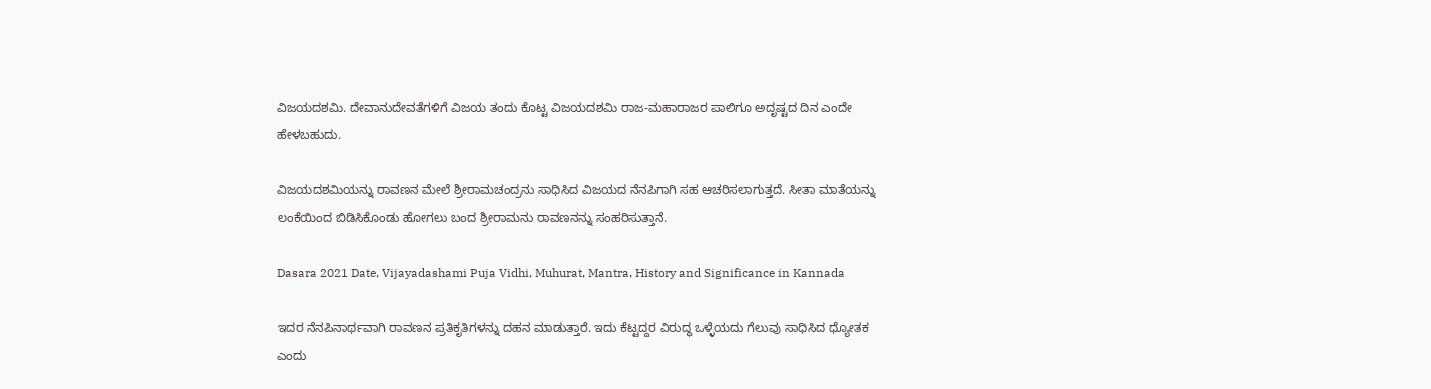ವಿಜಯದಶಮಿ. ದೇವಾನುದೇವತೆಗಳಿಗೆ ವಿಜಯ ತಂದು ಕೊಟ್ಟ ವಿಜಯದಶಮಿ ರಾಜ-ಮಹಾರಾಜರ ಪಾಲಿಗೂ ಅದೃಷ್ಟದ ದಿನ ಎಂದೇ ಹೇಳಬಹುದು.

ವಿಜಯದಶಮಿಯನ್ನು ರಾವಣನ ಮೇಲೆ ಶ್ರೀರಾಮಚಂದ್ರನು ಸಾಧಿಸಿದ ವಿಜಯದ ನೆನಪಿಗಾಗಿ ಸಹ ಆಚರಿಸಲಾಗುತ್ತದೆ. ಸೀತಾ ಮಾತೆಯನ್ನು ಲಂಕೆಯಿಂದ ಬಿಡಿಸಿಕೊಂಡು ಹೋಗಲು ಬಂದ ಶ್ರೀರಾಮನು ರಾವಣನನ್ನು ಸಂಹರಿಸುತ್ತಾನೆ.

Dasara 2021 Date, Vijayadashami Puja Vidhi, Muhurat, Mantra, History and Significance in Kannada

ಇದರ ನೆನಪಿನಾರ್ಥವಾಗಿ ರಾವಣನ ಪ್ರತಿಕೃತಿಗಳನ್ನು ದಹನ ಮಾಡುತ್ತಾರೆ. ಇದು ಕೆಟ್ಟದ್ದರ ವಿರುದ್ಧ ಒಳ್ಳೆಯದು ಗೆಲುವು ಸಾಧಿಸಿದ ಧ್ಯೋತಕ ಎಂದು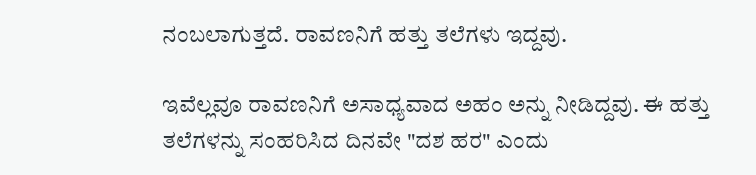ನಂಬಲಾಗುತ್ತದೆ. ರಾವಣನಿಗೆ ಹತ್ತು ತಲೆಗಳು ಇದ್ದವು.

ಇವೆಲ್ಲವೂ ರಾವಣನಿಗೆ ಅಸಾಧ್ಯವಾದ ಅಹಂ ಅನ್ನು ನೀಡಿದ್ದವು. ಈ ಹತ್ತು ತಲೆಗಳನ್ನು ಸಂಹರಿಸಿದ ದಿನವೇ "ದಶ ಹರ" ಎಂದು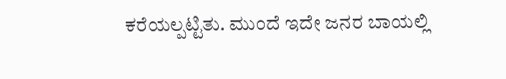ಕರೆಯಲ್ಪಟ್ಟಿತು. ಮುಂದೆ ಇದೇ ಜನರ ಬಾಯಲ್ಲಿ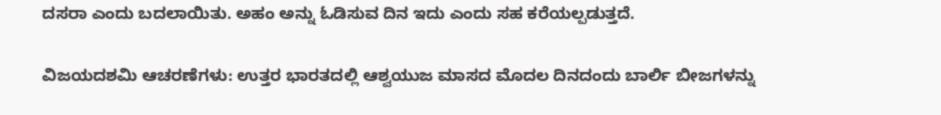ದಸರಾ ಎಂದು ಬದಲಾಯಿತು. ಅಹಂ ಅನ್ನು ಓಡಿಸುವ ದಿನ ಇದು ಎಂದು ಸಹ ಕರೆಯಲ್ಪಡುತ್ತದೆ.

ವಿಜಯದಶಮಿ ಆಚರಣೆಗಳು: ಉತ್ತರ ಭಾರತದಲ್ಲಿ ಆಶ್ವಯುಜ ಮಾಸದ ಮೊದಲ ದಿನದಂದು ಬಾರ್ಲಿ ಬೀಜಗಳನ್ನು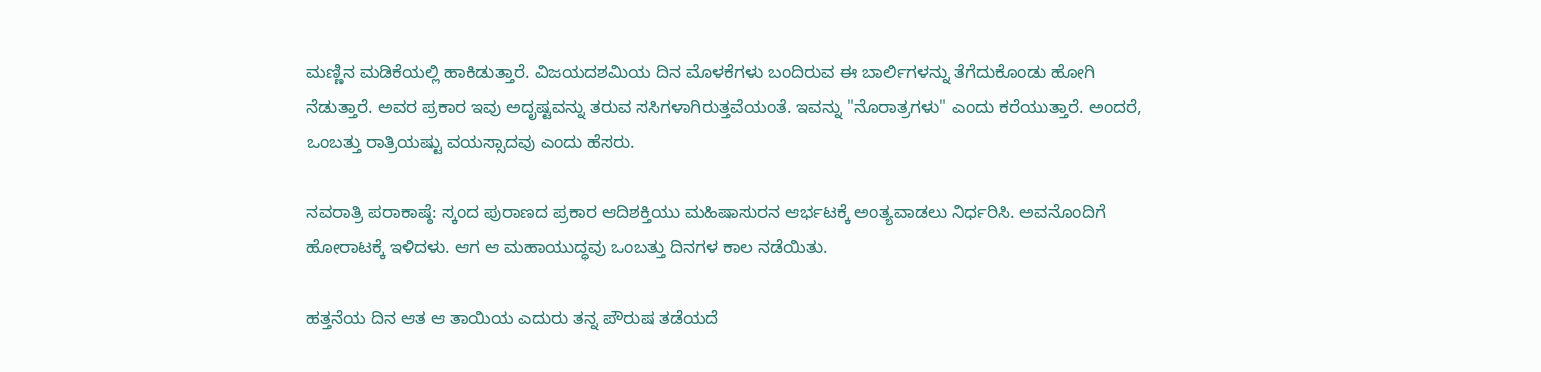ಮಣ್ಣಿನ ಮಡಿಕೆಯಲ್ಲಿ ಹಾಕಿಡುತ್ತಾರೆ. ವಿಜಯದಶಮಿಯ ದಿನ ಮೊಳಕೆಗಳು ಬಂದಿರುವ ಈ ಬಾರ್ಲಿಗಳನ್ನು ತೆಗೆದುಕೊಂಡು ಹೋಗಿ ನೆಡುತ್ತಾರೆ. ಅವರ ಪ್ರಕಾರ ಇವು ಅದೃಷ್ಟವನ್ನು ತರುವ ಸಸಿಗಳಾಗಿರುತ್ತವೆಯಂತೆ. ಇವನ್ನು "ನೊರಾತ್ರಗಳು" ಎಂದು ಕರೆಯುತ್ತಾರೆ. ಅಂದರೆ, ಒಂಬತ್ತು ರಾತ್ರಿಯಷ್ಟು ವಯಸ್ಸಾದವು ಎಂದು ಹೆಸರು.

ನವರಾತ್ರಿ ಪರಾಕಾಷ್ಠೆ: ಸ್ಕಂದ ಪುರಾಣದ ಪ್ರಕಾರ ಆದಿಶಕ್ತಿಯು ಮಹಿಷಾಸುರನ ಆರ್ಭಟಕ್ಕೆ ಅಂತ್ಯವಾಡಲು ನಿರ್ಧರಿಸಿ. ಅವನೊಂದಿಗೆ ಹೋರಾಟಕ್ಕೆ ಇಳಿದಳು. ಆಗ ಆ ಮಹಾಯುದ್ಧವು ಒಂಬತ್ತು ದಿನಗಳ ಕಾಲ ನಡೆಯಿತು.

ಹತ್ತನೆಯ ದಿನ ಆತ ಆ ತಾಯಿಯ ಎದುರು ತನ್ನ ಪೌರುಷ ತಡೆಯದೆ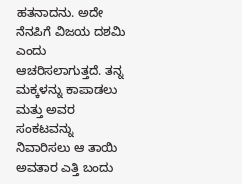ಹತನಾದನು. ಅದೇ ನೆನಪಿಗೆ ವಿಜಯ ದಶಮಿ ಎಂದು ಆಚರಿಸಲಾಗುತ್ತದೆ. ತನ್ನ ಮಕ್ಕಳನ್ನು ಕಾಪಾಡಲು ಮತ್ತು ಅವರ ಸಂಕಟವನ್ನು ನಿವಾರಿಸಲು ಆ ತಾಯಿ ಅವತಾರ ಎತ್ತಿ ಬಂದು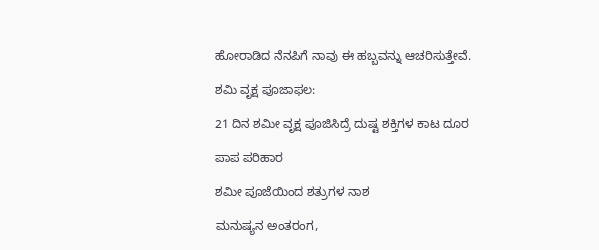ಹೋರಾಡಿದ ನೆನಪಿಗೆ ನಾವು ಈ ಹಬ್ಬವನ್ನು ಆಚರಿಸುತ್ತೇವೆ.

ಶಮಿ ವೃಕ್ಷ ಪೂಜಾಫಲ:

21 ದಿನ ಶಮೀ ವೃಕ್ಷ ಪೂಜಿಸಿದ್ರೆ ದುಷ್ಟ ಶಕ್ತಿಗಳ ಕಾಟ ದೂರ

ಪಾಪ ಪರಿಹಾರ

ಶಮೀ ಪೂಜೆಯಿಂದ ಶತ್ರುಗಳ ನಾಶ

ಮನುಷ್ಯನ ಅಂತರಂಗ,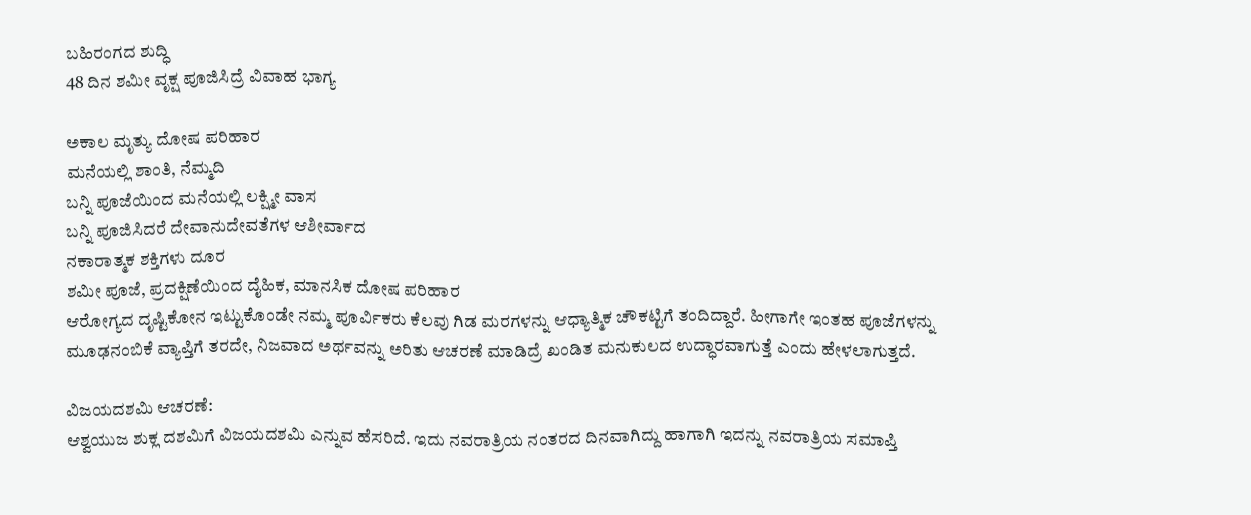ಬಹಿರಂಗದ ಶುದ್ಧಿ
48 ದಿನ ಶಮೀ ವೃಕ್ಷ ಪೂಜಿಸಿದ್ರೆ ವಿವಾಹ ಭಾಗ್ಯ

ಅಕಾಲ ಮೃತ್ಯು ದೋಷ ಪರಿಹಾರ
ಮನೆಯಲ್ಲಿ ಶಾಂತಿ, ನೆಮ್ಮದಿ
ಬನ್ನಿ ಪೂಜೆಯಿಂದ ಮನೆಯಲ್ಲಿ ಲಕ್ಷ್ಮೀ ವಾಸ
ಬನ್ನಿ ಪೂಜಿಸಿದರೆ ದೇವಾನುದೇವತೆಗಳ ಆಶೀರ್ವಾದ
ನಕಾರಾತ್ಮಕ ಶಕ್ತಿಗಳು ದೂರ
ಶಮೀ ಪೂಜೆ, ಪ್ರದಕ್ಷಿಣೆಯಿಂದ ದೈಹಿಕ, ಮಾನಸಿಕ ದೋಷ ಪರಿಹಾರ
ಆರೋಗ್ಯದ ದೃಷ್ಟಿಕೋನ ಇಟ್ಟುಕೊಂಡೇ ನಮ್ಮ ಪೂರ್ವಿಕರು ಕೆಲವು ಗಿಡ ಮರಗಳನ್ನು ಆಧ್ಯಾತ್ಮಿಕ ಚೌಕಟ್ಟಿಗೆ ತಂದಿದ್ದಾರೆ. ಹೀಗಾಗೇ ಇಂತಹ ಪೂಜೆಗಳನ್ನು ಮೂಢನಂಬಿಕೆ ವ್ಯಾಪ್ತಿಗೆ ತರದೇ, ನಿಜವಾದ ಅರ್ಥವನ್ನು ಅರಿತು ಆಚರಣೆ ಮಾಡಿದ್ರೆ ಖಂಡಿತ ಮನುಕುಲದ ಉದ್ಧಾರವಾಗುತ್ತೆ ಎಂದು ಹೇಳಲಾಗುತ್ತದೆ.

ವಿಜಯದಶಮಿ ಆಚರಣೆ:
ಆಶ್ವಯುಜ ಶುಕ್ಲ ದಶಮಿಗೆ ವಿಜಯದಶಮಿ ಎನ್ನುವ ಹೆಸರಿದೆ. ಇದು ನವರಾತ್ರಿಯ ನಂತರದ ದಿನವಾಗಿದ್ದು ಹಾಗಾಗಿ ಇದನ್ನು ನವರಾತ್ರಿಯ ಸಮಾಪ್ತಿ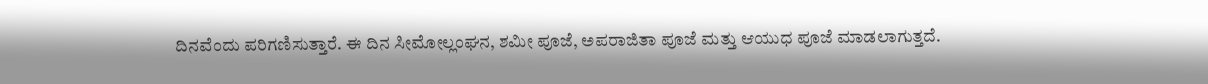ದಿನವೆಂದು ಪರಿಗಣಿಸುತ್ತಾರೆ. ಈ ದಿನ ಸೀಮೋಲ್ಲಂಘನ, ಶಮೀ ಪೂಜೆ, ಅಪರಾಜಿತಾ ಪೂಜೆ ಮತ್ತು ಆಯುಧ ಪೂಜೆ ಮಾಡಲಾಗುತ್ತದೆ.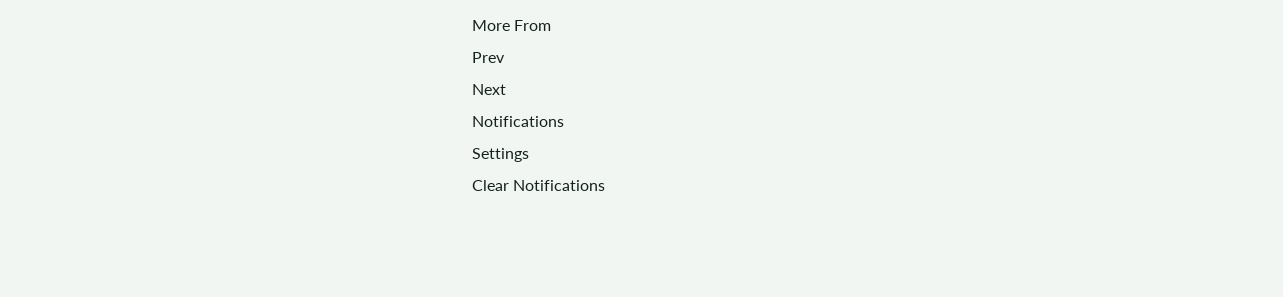More From
Prev
Next
Notifications
Settings
Clear Notifications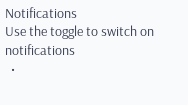Notifications
Use the toggle to switch on notifications
  •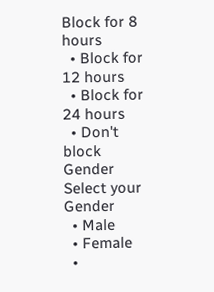Block for 8 hours
  • Block for 12 hours
  • Block for 24 hours
  • Don't block
Gender
Select your Gender
  • Male
  • Female
  •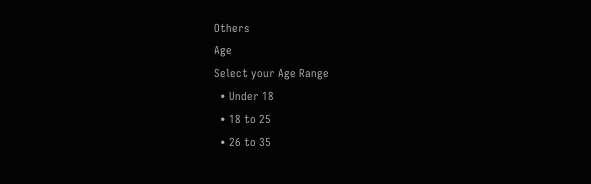Others
Age
Select your Age Range
  • Under 18
  • 18 to 25
  • 26 to 35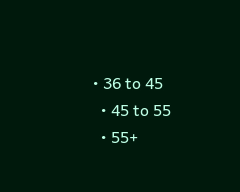• 36 to 45
  • 45 to 55
  • 55+